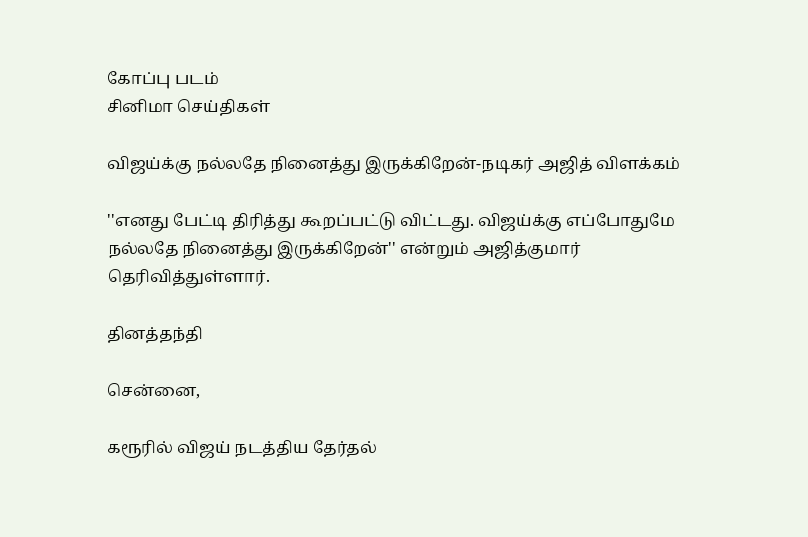கோப்பு படம்
சினிமா செய்திகள்

விஜய்க்கு நல்லதே நினைத்து இருக்கிறேன்-நடிகர் அஜித் விளக்கம்

''எனது பேட்டி திரித்து கூறப்பட்டு விட்டது. விஜய்க்கு எப்போதுமே நல்லதே நினைத்து இருக்கிறேன்'' என்றும் அஜித்குமார் தெரிவித்துள்ளார்.

தினத்தந்தி

சென்னை,

கரூரில் விஜய் நடத்திய தேர்தல்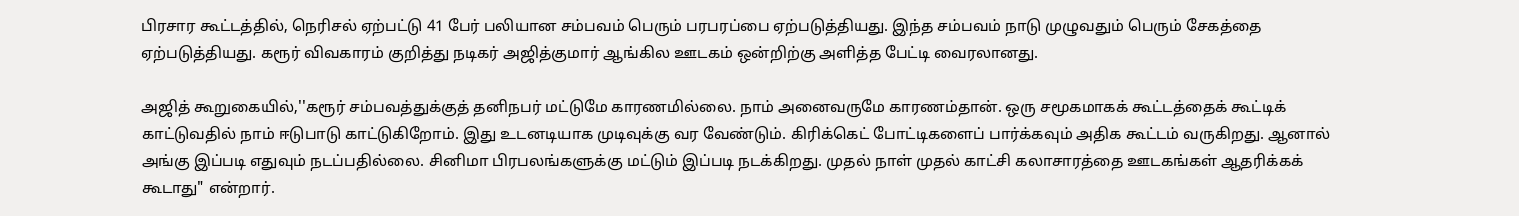பிரசார கூட்டத்தில், நெரிசல் ஏற்பட்டு 41 பேர் பலியான சம்பவம் பெரும் பரபரப்பை ஏற்படுத்தியது. இந்த சம்பவம் நாடு முழுவதும் பெரும் சேகத்தை ஏற்படுத்தியது. கரூர் விவகாரம் குறித்து நடிகர் அஜித்குமார் ஆங்கில ஊடகம் ஒன்றிற்கு அளித்த பேட்டி வைரலானது.

அஜித் கூறுகையில்,''கரூர் சம்பவத்துக்குத் தனிநபர் மட்டுமே காரணமில்லை. நாம் அனைவருமே காரணம்தான். ஒரு சமூகமாகக் கூட்டத்தைக் கூட்டிக் காட்டுவதில் நாம் ஈடுபாடு காட்டுகிறோம். இது உடனடியாக முடிவுக்கு வர வேண்டும். கிரிக்கெட் போட்டிகளைப் பார்க்கவும் அதிக கூட்டம் வருகிறது. ஆனால் அங்கு இப்படி எதுவும் நடப்பதில்லை. சினிமா பிரபலங்களுக்கு மட்டும் இப்படி நடக்கிறது. முதல் நாள் முதல் காட்சி கலாசாரத்தை ஊடகங்கள் ஆதரிக்கக் கூடாது" என்றார்.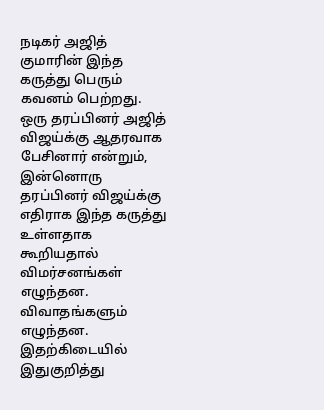நடிகர் அஜித் குமாரின் இந்த கருத்து பெரும் கவனம் பெற்றது. ஒரு தரப்பினர் அஜித் விஜய்க்கு ஆதரவாக பேசினார் என்றும், இன்னொரு தரப்பினர் விஜய்க்கு எதிராக இந்த கருத்து உள்ளதாக கூறியதால் விமர்சனங்கள் எழுந்தன. விவாதங்களும் எழுந்தன. இதற்கிடையில் இதுகுறித்து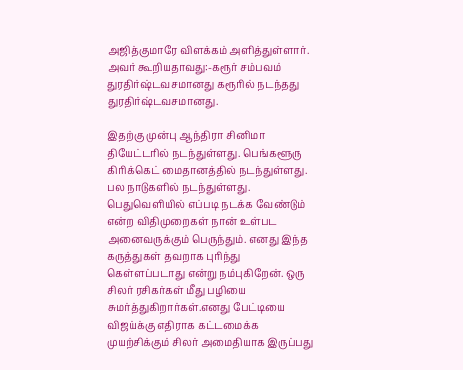அஜித்குமாரே விளக்கம் அளித்துள்ளார். அவர் கூறியதாவது:-கரூர் சம்பவம் துரதிர்ஷ்டவசமானது கரூரில் நடந்தது துரதிர்ஷ்டவசமானது.

இதற்கு முன்பு ஆந்திரா சினிமா தியேட்டரில் நடந்துள்ளது. பெங்களூரு கிரிக்கெட் மைதானத்தில் நடந்துள்ளது. பல நாடுகளில் நடந்துள்ளது. பெதுவெளியில் எப்படி நடக்க வேண்டும் என்ற விதிமுறைகள் நான் உள்பட அனைவருக்கும் பெருந்தும். எனது இந்த கருத்துகள் தவறாக புரிந்து கெள்ளப்படாது என்று நம்புகிறேன். ஒரு சிலர் ரசிகர்கள் மீது பழியை சுமர்த்துகிறார்கள்.எனது பேட்டியை விஜய்க்கு எதிராக கட்டமைக்க முயற்சிக்கும் சிலர் அமைதியாக இருப்பது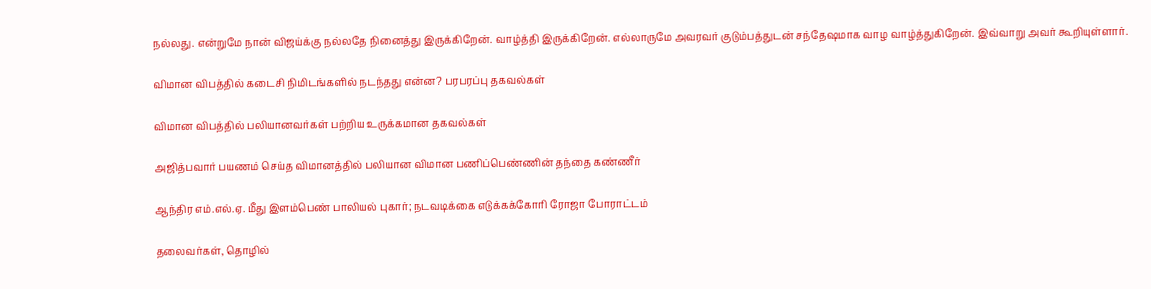நல்லது. என்றுமே நான் விஜய்க்கு நல்லதே நினைத்து இருக்கிறேன். வாழ்த்தி இருக்கிறேன். எல்லாருமே அவரவர் குடும்பத்துடன் சந்தேஷமாக வாழ வாழ்த்துகிறேன். இவ்வாறு அவர் கூறியுள்ளார்.

விமான விபத்தில் கடைசி நிமிடங்களில் நடந்தது என்ன? பரபரப்பு தகவல்கள்

விமான விபத்தில் பலியானவர்கள் பற்றிய உருக்கமான தகவல்கள்

அஜித்பவார் பயணம் செய்த விமானத்தில் பலியான விமான பணிப்பெண்ணின் தந்தை கண்ணீர்

ஆந்திர எம்.எல்.ஏ. மீது இளம்பெண் பாலியல் புகார்; நடவடிக்கை எடுக்கக்கோரி ரோஜா போராட்டம்

தலைவர்கள், தொழில்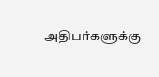அதிபர்களுக்கு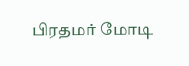பிரதமர் மோடி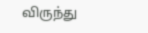விருந்து